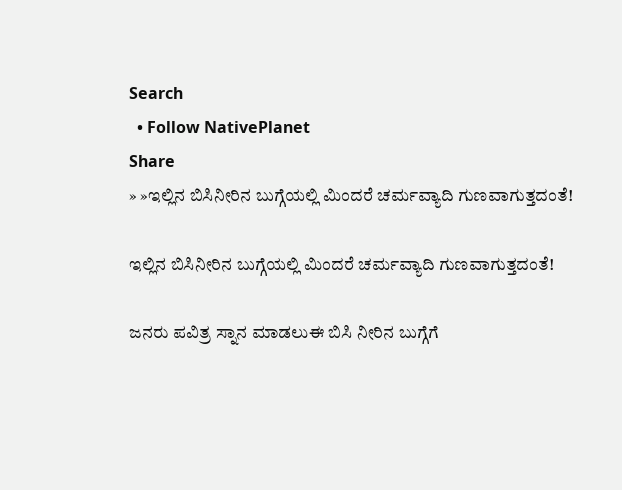Search
  • Follow NativePlanet
Share
» »ಇಲ್ಲಿನ ಬಿಸಿನೀರಿನ ಬುಗ್ಗೆಯಲ್ಲಿ ಮಿಂದರೆ ಚರ್ಮವ್ಯಾದಿ ಗುಣವಾಗುತ್ತದಂತೆ!

ಇಲ್ಲಿನ ಬಿಸಿನೀರಿನ ಬುಗ್ಗೆಯಲ್ಲಿ ಮಿಂದರೆ ಚರ್ಮವ್ಯಾದಿ ಗುಣವಾಗುತ್ತದಂತೆ!

ಜನರು ಪವಿತ್ರ ಸ್ನಾನ ಮಾಡಲುಈ ಬಿಸಿ ನೀರಿನ ಬುಗ್ಗೆಗೆ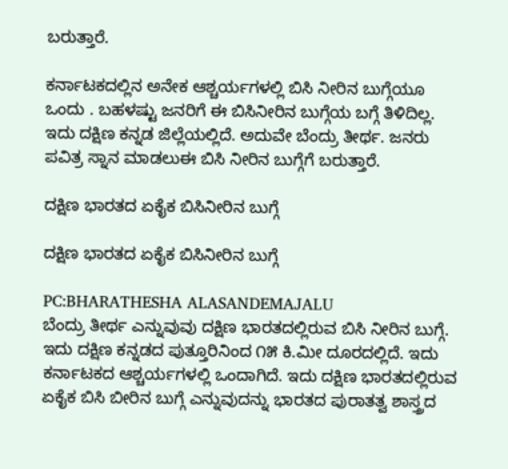ಬರುತ್ತಾರೆ.

ಕರ್ನಾಟಕದಲ್ಲಿನ ಅನೇಕ ಆಶ್ಚರ್ಯಗಳಲ್ಲಿ ಬಿಸಿ ನೀರಿನ ಬುಗ್ಗೆಯೂ ಒಂದು . ಬಹಳಷ್ಟು ಜನರಿಗೆ ಈ ಬಿಸಿನೀರಿನ ಬುಗ್ಗೆಯ ಬಗ್ಗೆ ತಿಳಿದಿಲ್ಲ. ಇದು ದಕ್ಷಿಣ ಕನ್ನಡ ಜಿಲ್ಲೆಯಲ್ಲಿದೆ. ಅದುವೇ ಬೆಂದ್ರು ತೀರ್ಥ. ಜನರು ಪವಿತ್ರ ಸ್ನಾನ ಮಾಡಲುಈ ಬಿಸಿ ನೀರಿನ ಬುಗ್ಗೆಗೆ ಬರುತ್ತಾರೆ.

ದಕ್ಷಿಣ ಭಾರತದ ಏಕೈಕ ಬಿಸಿನೀರಿನ ಬುಗ್ಗೆ

ದಕ್ಷಿಣ ಭಾರತದ ಏಕೈಕ ಬಿಸಿನೀರಿನ ಬುಗ್ಗೆ

PC:BHARATHESHA ALASANDEMAJALU
ಬೆಂದ್ರು ತೀರ್ಥ ಎನ್ನುವುವು ದಕ್ಷಿಣ ಭಾರತದಲ್ಲಿರುವ ಬಿಸಿ ನೀರಿನ ಬುಗ್ಗೆ. ಇದು ದಕ್ಷಿಣ ಕನ್ನಡದ ಪುತ್ತೂರಿನಿಂದ ೧೫ ಕಿ.ಮೀ ದೂರದಲ್ಲಿದೆ. ಇದು ಕರ್ನಾಟಕದ ಆಶ್ಚರ್ಯಗಳಲ್ಲಿ ಒಂದಾಗಿದೆ. ಇದು ದಕ್ಷಿಣ ಭಾರತದಲ್ಲಿರುವ ಏಕೈಕ ಬಿಸಿ ಬೀರಿನ ಬುಗ್ಗೆ ಎನ್ನುವುದನ್ನು ಭಾರತದ ಪುರಾತತ್ವ ಶಾಸ್ತ್ರದ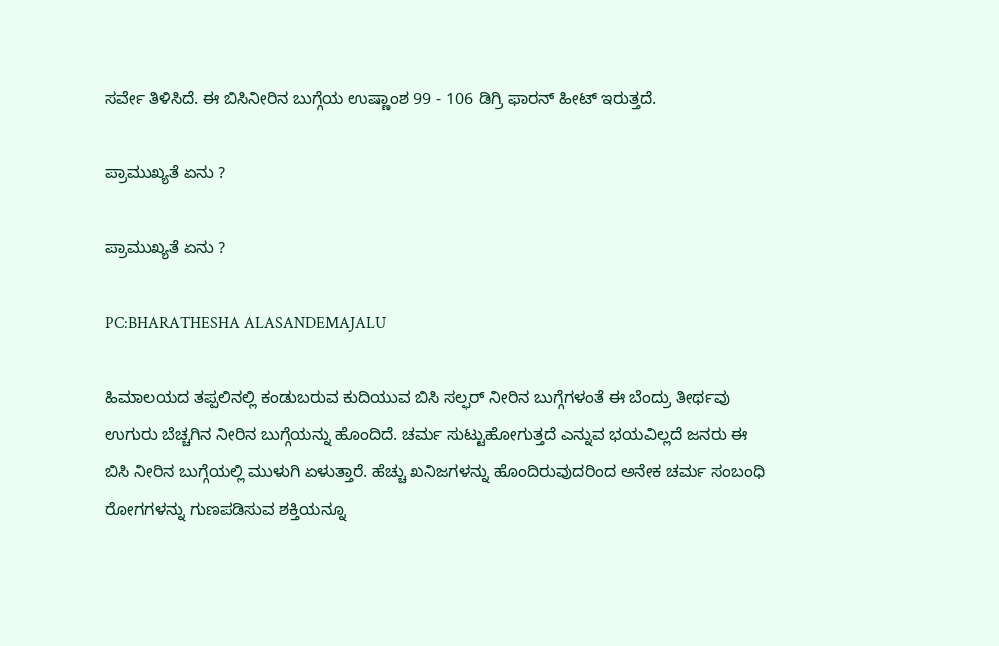ಸರ್ವೇ ತಿಳಿಸಿದೆ. ಈ ಬಿಸಿನೀರಿನ ಬುಗ್ಗೆಯ ಉಷ್ಣಾಂಶ 99 - 106 ಡಿಗ್ರಿ ಫಾರನ್ ಹೀಟ್ ಇರುತ್ತದೆ.

ಪ್ರಾಮುಖ್ಯತೆ ಏನು ?

ಪ್ರಾಮುಖ್ಯತೆ ಏನು ?

PC:BHARATHESHA ALASANDEMAJALU

ಹಿಮಾಲಯದ ತಪ್ಪಲಿನಲ್ಲಿ ಕಂಡುಬರುವ ಕುದಿಯುವ ಬಿಸಿ ಸಲ್ಫರ್ ನೀರಿನ ಬುಗ್ಗೆಗಳಂತೆ ಈ ಬೆಂದ್ರು ತೀರ್ಥವು ಉಗುರು ಬೆಚ್ಚಗಿನ ನೀರಿನ ಬುಗ್ಗೆಯನ್ನು ಹೊಂದಿದೆ. ಚರ್ಮ ಸುಟ್ಟುಹೋಗುತ್ತದೆ ಎನ್ನುವ ಭಯವಿಲ್ಲದೆ ಜನರು ಈ ಬಿಸಿ ನೀರಿನ ಬುಗ್ಗೆಯಲ್ಲಿ ಮುಳುಗಿ ಏಳುತ್ತಾರೆ. ಹೆಚ್ಚು ಖನಿಜಗಳನ್ನು ಹೊಂದಿರುವುದರಿಂದ ಅನೇಕ ಚರ್ಮ ಸಂಬಂಧಿ ರೋಗಗಳನ್ನು ಗುಣಪಡಿಸುವ ಶಕ್ತಿಯನ್ನೂ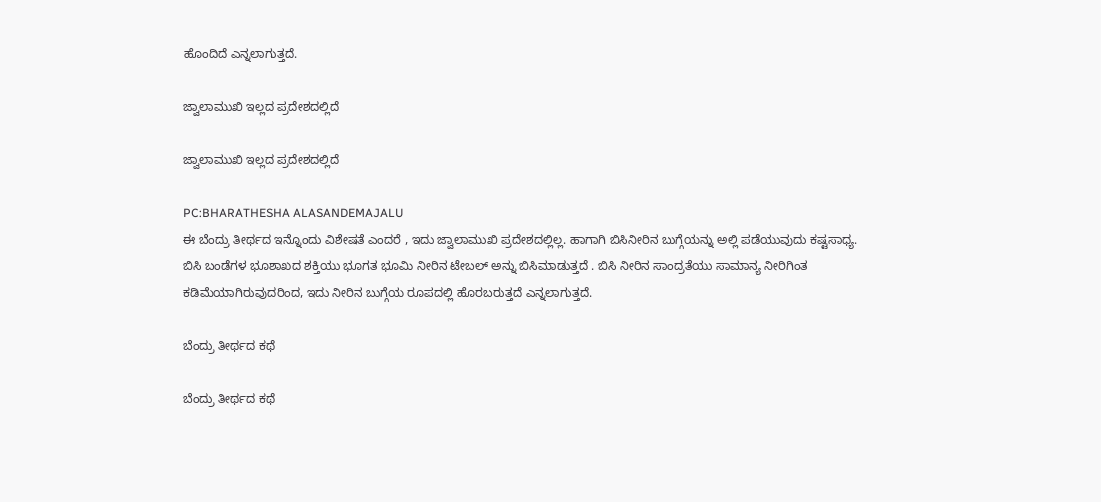ಹೊಂದಿದೆ ಎನ್ನಲಾಗುತ್ತದೆ.

ಜ್ವಾಲಾಮುಖಿ ಇಲ್ಲದ ಪ್ರದೇಶದಲ್ಲಿದೆ

ಜ್ವಾಲಾಮುಖಿ ಇಲ್ಲದ ಪ್ರದೇಶದಲ್ಲಿದೆ

PC:BHARATHESHA ALASANDEMAJALU
ಈ ಬೆಂದ್ರು ತೀರ್ಥದ ಇನ್ನೊಂದು ವಿಶೇಷತೆ ಎಂದರೆ , ಇದು ಜ್ವಾಲಾಮುಖಿ ಪ್ರದೇಶದಲ್ಲಿಲ್ಲ. ಹಾಗಾಗಿ ಬಿಸಿನೀರಿನ ಬುಗ್ಗೆಯನ್ನು ಅಲ್ಲಿ ಪಡೆಯುವುದು ಕಷ್ಟಸಾಧ್ಯ. ಬಿಸಿ ಬಂಡೆಗಳ ಭೂಶಾಖದ ಶಕ್ತಿಯು ಭೂಗತ ಭೂಮಿ ನೀರಿನ ಟೇಬಲ್ ಅನ್ನು ಬಿಸಿಮಾಡುತ್ತದೆ . ಬಿಸಿ ನೀರಿನ ಸಾಂದ್ರತೆಯು ಸಾಮಾನ್ಯ ನೀರಿಗಿಂತ ಕಡಿಮೆಯಾಗಿರುವುದರಿಂದ, ಇದು ನೀರಿನ ಬುಗ್ಗೆಯ ರೂಪದಲ್ಲಿ ಹೊರಬರುತ್ತದೆ ಎನ್ನಲಾಗುತ್ತದೆ.

ಬೆಂದ್ರು ತೀರ್ಥದ ಕಥೆ

ಬೆಂದ್ರು ತೀರ್ಥದ ಕಥೆ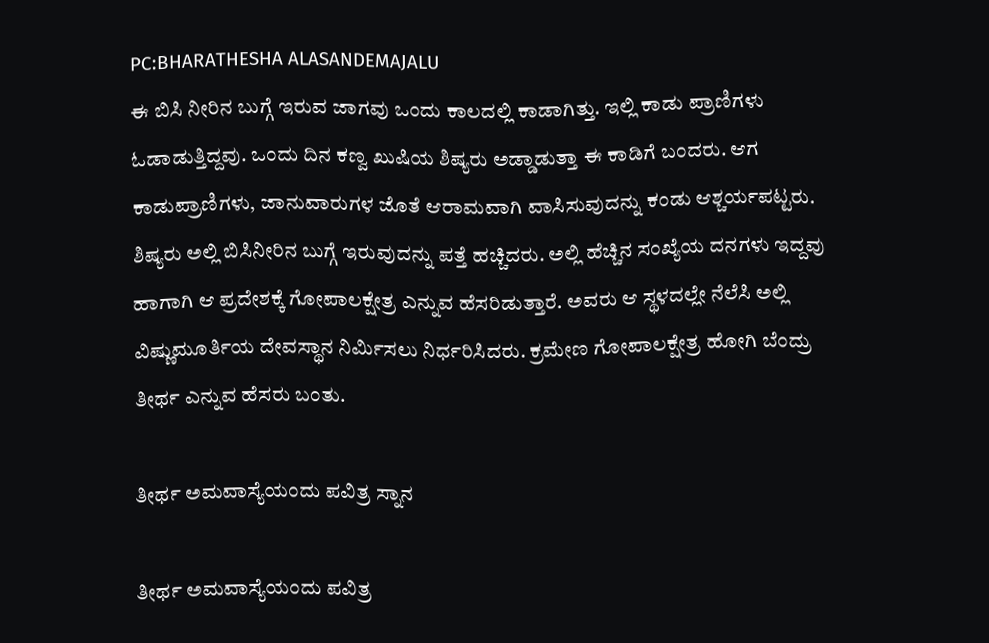PC:BHARATHESHA ALASANDEMAJALU
ಈ ಬಿಸಿ ನೀರಿನ ಬುಗ್ಗೆ ಇರುವ ಜಾಗವು ಒಂದು ಕಾಲದಲ್ಲಿ ಕಾಡಾಗಿತ್ತು. ಇಲ್ಲಿ ಕಾಡು ಪ್ರಾಣಿಗಳು ಓಡಾಡುತ್ತಿದ್ದವು. ಒಂದು ದಿನ ಕಣ್ವ ಖುಷಿಯ ಶಿಷ್ಯರು ಅಡ್ಡಾಡುತ್ತಾ ಈ ಕಾಡಿಗೆ ಬಂದರು. ಆಗ ಕಾಡುಪ್ರಾಣಿಗಳು, ಜಾನುವಾರುಗಳ ಜೊತೆ ಆರಾಮವಾಗಿ ವಾಸಿಸುವುದನ್ನು ಕಂಡು ಆಶ್ಚರ್ಯಪಟ್ಟರು. ಶಿಷ್ಯರು ಅಲ್ಲಿ ಬಿಸಿನೀರಿನ ಬುಗ್ಗೆ ಇರುವುದನ್ನು ಪತ್ತೆ ಹಚ್ಚಿದರು. ಅಲ್ಲಿ ಹೆಚ್ಚಿನ ಸಂಖ್ಯೆಯ ದನಗಳು ಇದ್ದವು ಹಾಗಾಗಿ ಆ ಪ್ರದೇಶಕ್ಕೆ ಗೋಪಾಲಕ್ಷೇತ್ರ ಎನ್ನುವ ಹೆಸರಿಡುತ್ತಾರೆ. ಅವರು ಆ ಸ್ಥಳದಲ್ಲೇ ನೆಲೆಸಿ ಅಲ್ಲಿ ವಿಷ್ಣುಮೂರ್ತಿಯ ದೇವಸ್ಥಾನ ನಿರ್ಮಿಸಲು ನಿರ್ಧರಿಸಿದರು. ಕ್ರಮೇಣ ಗೋಪಾಲಕ್ಷೇತ್ರ ಹೋಗಿ ಬೆಂದ್ರು ತೀರ್ಥ ಎನ್ನುವ ಹೆಸರು ಬಂತು.

ತೀರ್ಥ ಅಮವಾಸ್ಯೆಯಂದು ಪವಿತ್ರ ಸ್ನಾನ

ತೀರ್ಥ ಅಮವಾಸ್ಯೆಯಂದು ಪವಿತ್ರ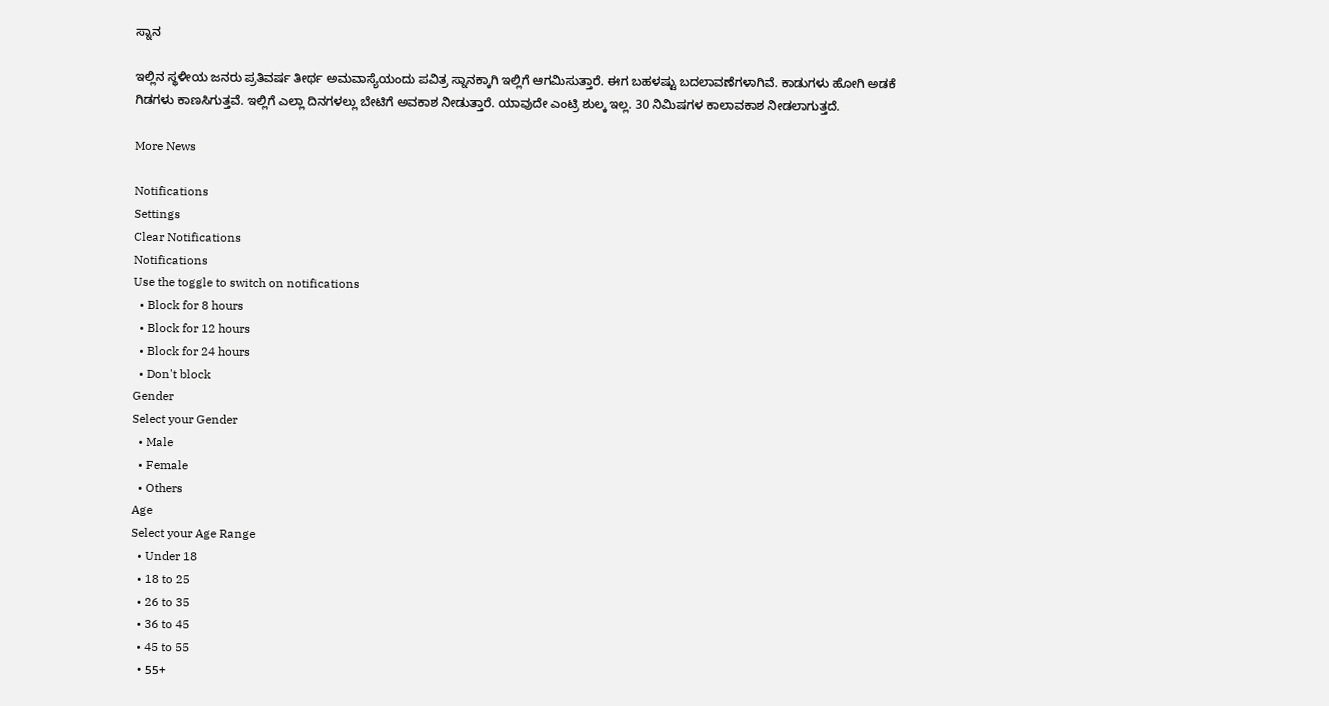ಸ್ನಾನ

ಇಲ್ಲಿನ ಸ್ಥಳೀಯ ಜನರು ಪ್ರತಿವರ್ಷ ತೀರ್ಥ ಅಮವಾಸ್ಯೆಯಂದು ಪವಿತ್ರ ಸ್ನಾನಕ್ಕಾಗಿ ಇಲ್ಲಿಗೆ ಆಗಮಿಸುತ್ತಾರೆ. ಈಗ ಬಹಳಷ್ಟು ಬದಲಾವಣೆಗಳಾಗಿವೆ. ಕಾಡುಗಳು ಹೋಗಿ ಅಡಕೆ ಗಿಡಗಳು ಕಾಣಸಿಗುತ್ತವೆ. ಇಲ್ಲಿಗೆ ಎಲ್ಲಾ ದಿನಗಳಲ್ಲು ಬೇಟಿಗೆ ಅವಕಾಶ ನೀಡುತ್ತಾರೆ. ಯಾವುದೇ ಎಂಟ್ರಿ ಶುಲ್ಕ ಇಲ್ಲ. 30 ನಿಮಿಷಗಳ ಕಾಲಾವಕಾಶ ನೀಡಲಾಗುತ್ತದೆ.

More News

Notifications
Settings
Clear Notifications
Notifications
Use the toggle to switch on notifications
  • Block for 8 hours
  • Block for 12 hours
  • Block for 24 hours
  • Don't block
Gender
Select your Gender
  • Male
  • Female
  • Others
Age
Select your Age Range
  • Under 18
  • 18 to 25
  • 26 to 35
  • 36 to 45
  • 45 to 55
  • 55+